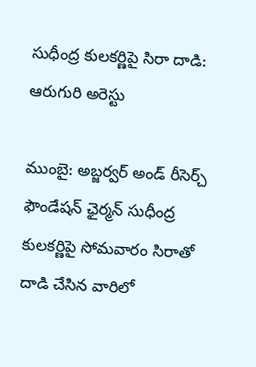సుధీంద్ర కులకర్ణిపై సిరా దాడి: ఆరుగురి అరెస్టు

ముంబై: అబ్జర్వర్‌ అండ్‌ రీసెర్చ్‌ ఫౌండేషన్‌ ఛైర్మన్‌ సుధీంద్ర కులకర్ణిపై సోమవారం సిరాతో దాడి చేసిన వారిలో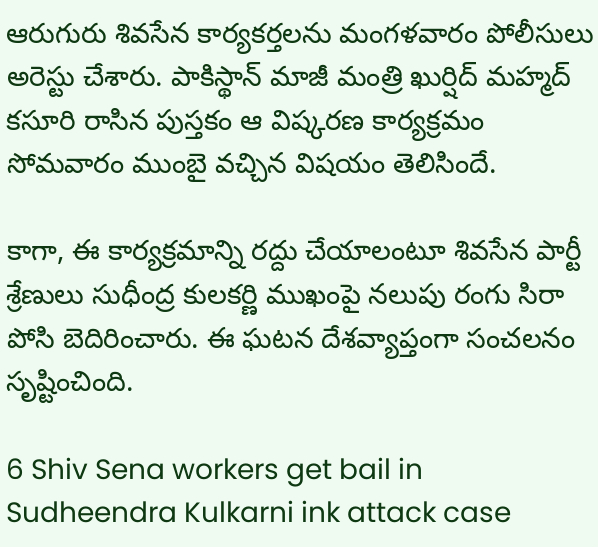ఆరుగురు శివసేన కార్యకర్తలను మంగళవారం పోలీసులు అరెస్టు చేశారు. పాకిస్థాన్‌ మాజీ మంత్రి ఖుర్షిద్‌ మహ్మద్‌ కసూరి రాసిన పుస్తకం ఆ విష్కరణ కార్యక్రమం సోమవారం ముంబై వచ్చిన విషయం తెలిసిందే.

కాగా, ఈ కార్యక్రమాన్ని రద్దు చేయాలంటూ శివసేన పార్టీ శ్రేణులు సుధీంద్ర కులకర్ణి ముఖంపై నలుపు రంగు సిరా పోసి బెదిరించారు. ఈ ఘటన దేశవ్యాప్తంగా సంచలనం సృష్టించింది.

6 Shiv Sena workers get bail in Sudheendra Kulkarni ink attack case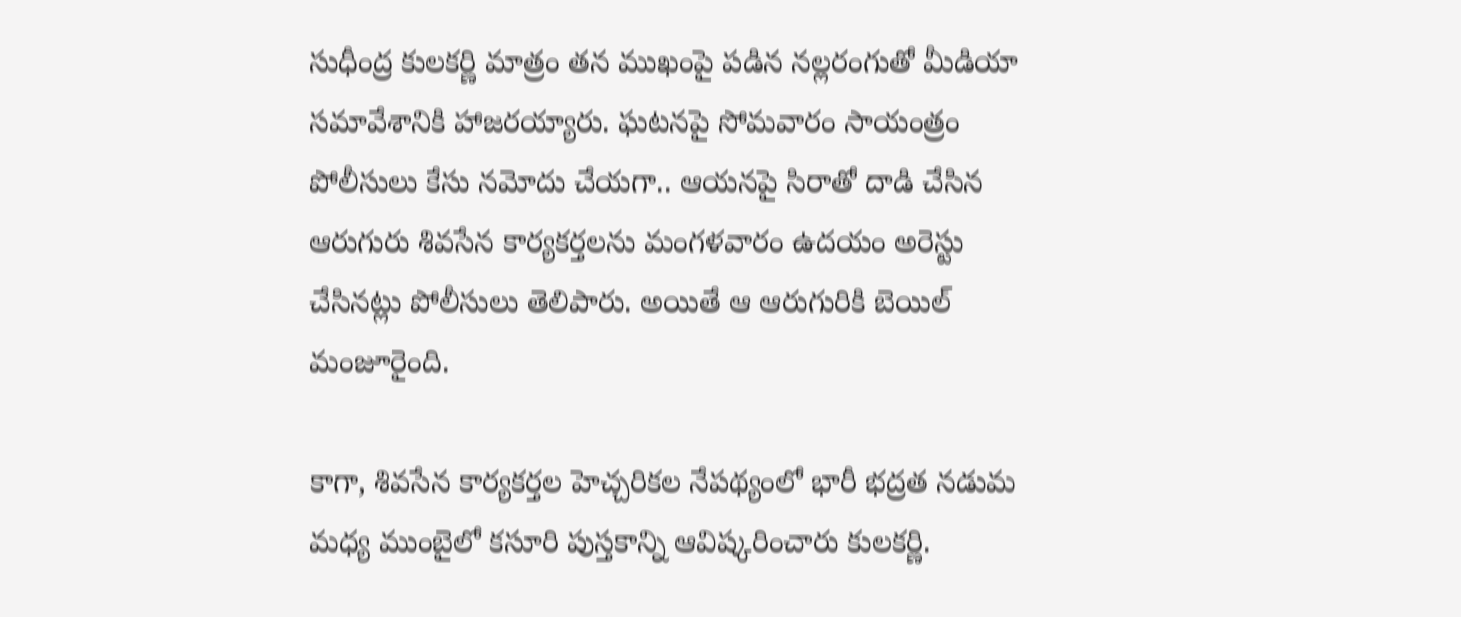సుధీంద్ర కులకర్ణి మాత్రం తన ముఖంపై పడిన నల్లరంగుతో మీడియా సమావేశానికి హాజరయ్యారు. ఘటనపై సోమవారం సాయంత్రం పోలీసులు కేసు నమోదు చేయగా.. ఆయనపై సిరాతో దాడి చేసిన ఆరుగురు శివసేన కార్యకర్తలను మంగళవారం ఉదయం అరెస్టు చేసినట్లు పోలీసులు తెలిపారు. అయితే ఆ ఆరుగురికి బెయిల్‌ మంజూరైంది.

కాగా, శివసేన కార్యకర్తల హెచ్చరికల నేపథ్యంలో భారీ భద్రత నడుమ మధ్య ముంబైలో కసూరి పుస్తకాన్ని ఆవిష్కరించారు కులకర్ణి.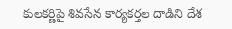కులకర్ణిపై శివసేన కార్యకర్తల దాడిని దేశ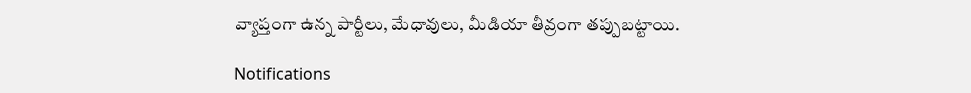వ్యాప్తంగా ఉన్న పార్టీలు, మేధావులు, మీడియా తీవ్రంగా తప్పుబట్టాయి.

Notifications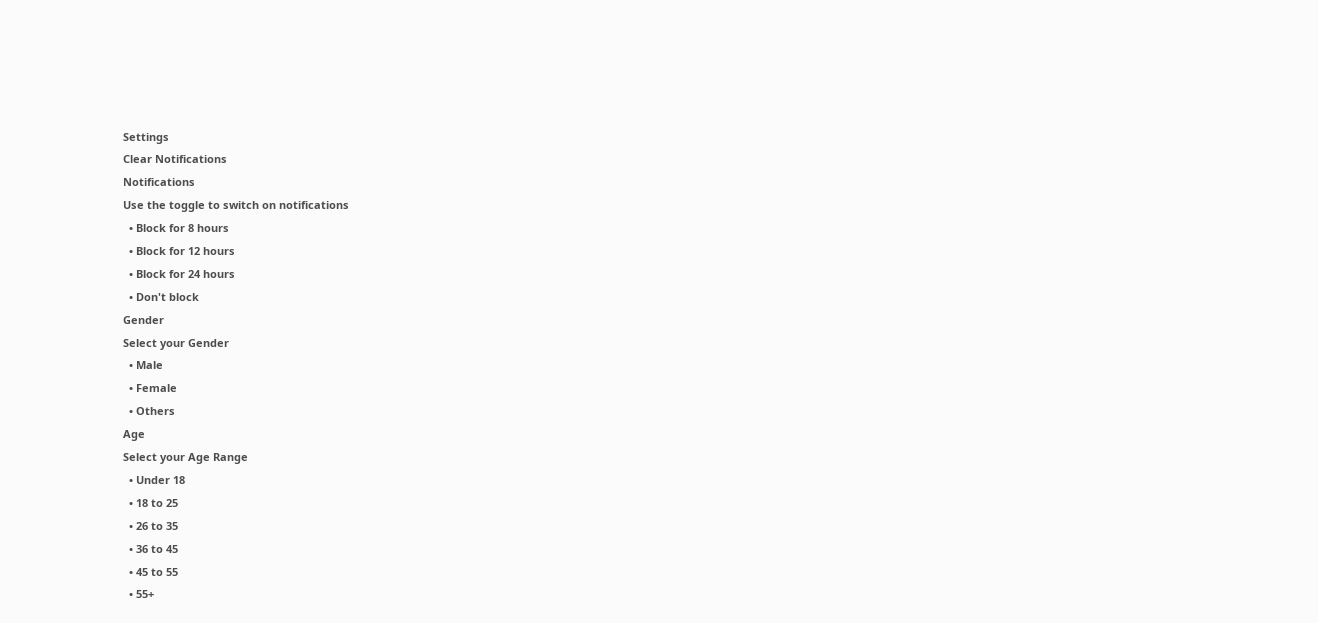Settings
Clear Notifications
Notifications
Use the toggle to switch on notifications
  • Block for 8 hours
  • Block for 12 hours
  • Block for 24 hours
  • Don't block
Gender
Select your Gender
  • Male
  • Female
  • Others
Age
Select your Age Range
  • Under 18
  • 18 to 25
  • 26 to 35
  • 36 to 45
  • 45 to 55
  • 55+